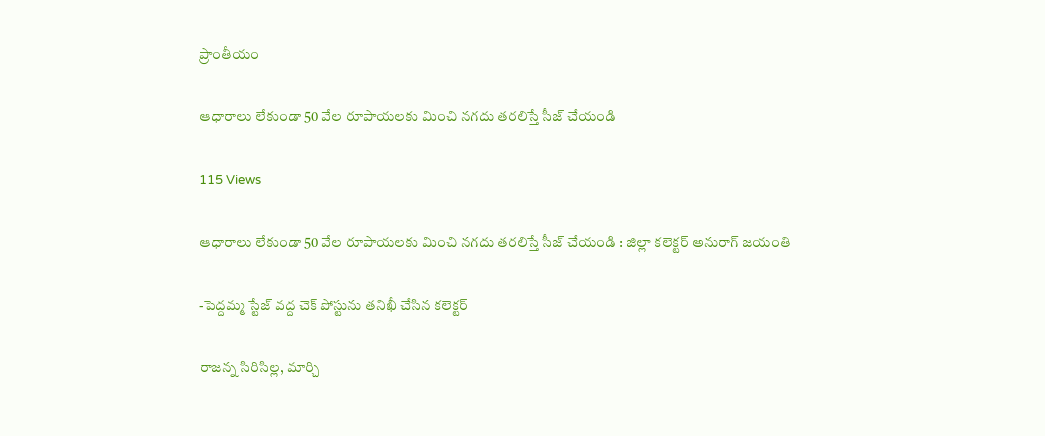ప్రాంతీయం

ఆధారాలు లేకుండా 50 వేల రూపాయలకు మించి నగదు తరలిస్తే సీజ్ చేయండి

115 Views

ఆధారాలు లేకుండా 50 వేల రూపాయలకు మించి నగదు తరలిస్తే సీజ్ చేయండి : జిల్లా కలెక్టర్ అనురాగ్ జయంతి

-పెద్దమ్మ స్టేజ్ వద్ద చెక్ పోస్టును తనిఖీ చేసిన కలెక్టర్

రాజన్న సిరిసిల్ల, మార్చి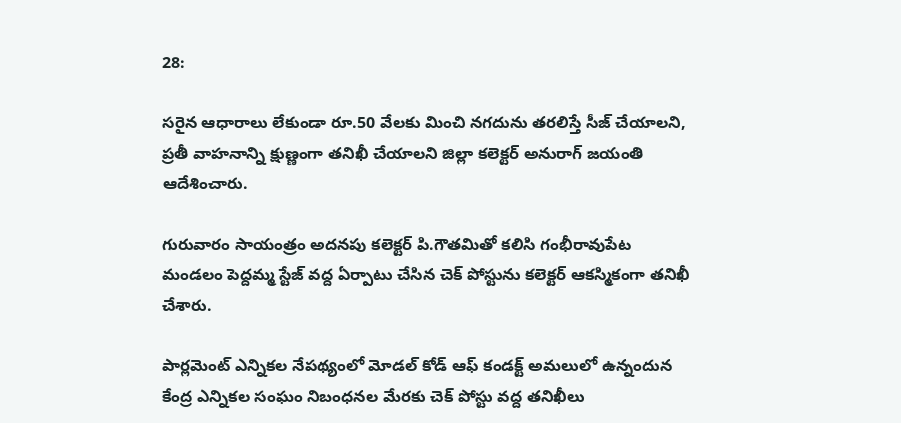28:

సరైన ఆధారాలు లేకుండా రూ.50 వేలకు మించి నగదును తరలిస్తే సీజ్ చేయాలని, ప్రతీ వాహనాన్ని క్షుణ్ణంగా తనిఖీ చేయాలని జిల్లా కలెక్టర్ అనురాగ్ జయంతి ఆదేశించారు.

గురువారం సాయంత్రం అదనపు కలెక్టర్ పి.గౌతమితో కలిసి గంభీరావుపేట మండలం పెద్దమ్మ స్టేజ్ వద్ద ఏర్పాటు చేసిన చెక్ పోస్టును కలెక్టర్ ఆకస్మికంగా తనిఖీ చేశారు.

పార్లమెంట్ ఎన్నికల నేపథ్యంలో మోడల్ కోడ్ ఆఫ్ కండక్ట్ అమలులో ఉన్నందున కేంద్ర ఎన్నికల సంఘం నిబంధనల మేరకు చెక్ పోస్టు వద్ద తనిఖీలు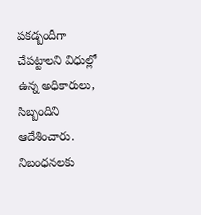పకడ్బందీగా చేపట్టాలని విధుల్లో ఉన్న అధికారులు, సిబ్బందిని ఆదేశించారు. నిబంధనలకు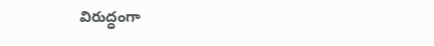విరుద్ధంగా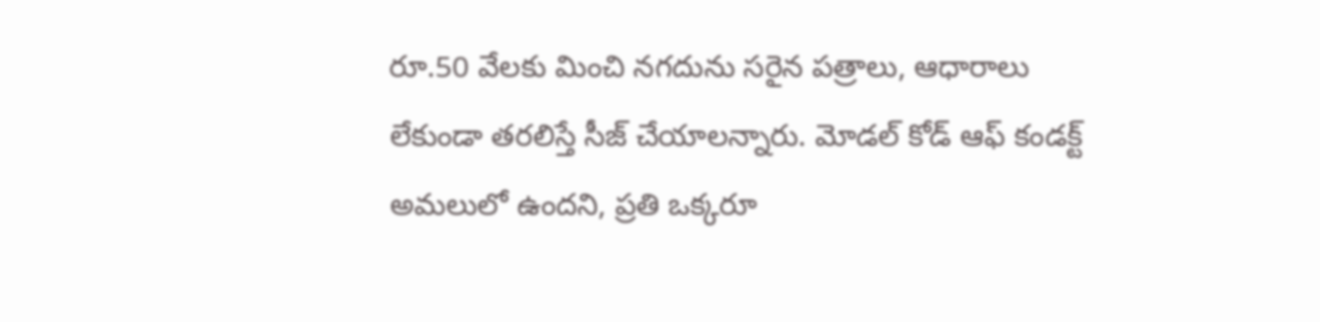రూ.50 వేలకు మించి నగదును సరైన పత్రాలు, ఆధారాలు లేకుండా తరలిస్తే సీజ్ చేయాలన్నారు. మోడల్ కోడ్ ఆఫ్ కండక్ట్ అమలులో ఉందని, ప్రతి ఒక్కరూ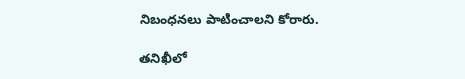నిబంధనలు పాటించాలని కోరారు.

తనిఖీలో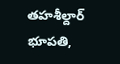తహశీల్దార్ భూపతి,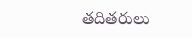తదితరులు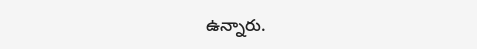ఉన్నారు.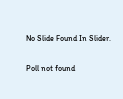No Slide Found In Slider.

Poll not found